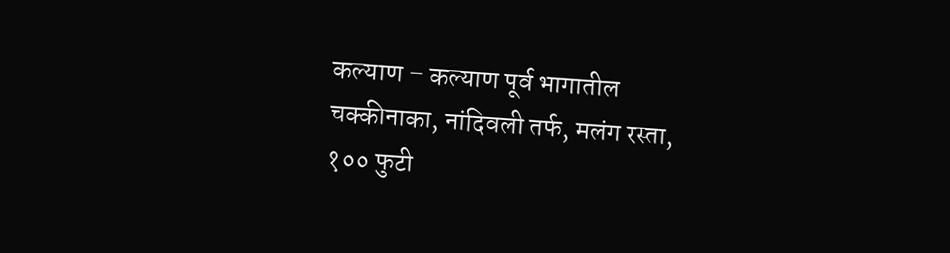कल्याण – कल्याण पूर्व भागातील चक्कीनाका, नांदिवली तर्फ, मलंग रस्ता, १०० फुटी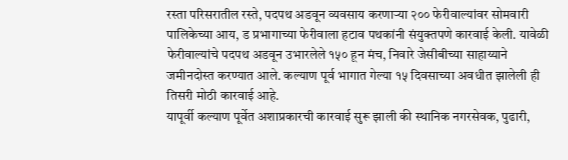रस्ता परिसरातील रस्ते, पदपथ अडवून व्यवसाय करणाऱ्या २०० फेरीवाल्यांवर सोमवारी पालिकेच्या आय, ड प्रभागाच्या फेरीवाला हटाव पथकांनी संयुक्तपणे कारवाई केली. यावेळी फेरीवाल्यांचे पदपथ अडवून उभारलेले १५० हून मंच, निवारे जेसीबीच्या साहाय्याने जमीनदोस्त करण्यात आले. कल्याण पूर्व भागात गेल्या १५ दिवसाच्या अवधीत झालेली ही तिसरी मोठी कारवाई आहे.
यापूर्वी कल्याण पूर्वेत अशाप्रकारची कारवाई सुरू झाली की स्थानिक नगरसेवक, पुढारी,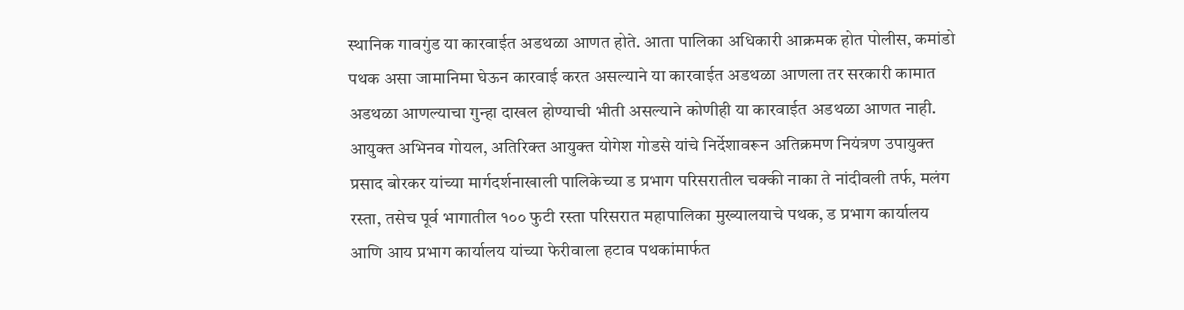स्थानिक गावगुंड या कारवाईत अडथळा आणत होते. आता पालिका अधिकारी आक्रमक होत पोलीस, कमांडो पथक असा जामानिमा घेऊन कारवाई करत असल्याने या कारवाईत अडथळा आणला तर सरकारी कामात अडथळा आणल्याचा गुन्हा दाखल होण्याची भीती असल्याने कोणीही या कारवाईत अडथळा आणत नाही.
आयुक्त अभिनव गोयल, अतिरिक्त आयुक्त योगेश गोडसे यांचे निर्देशावरून अतिक्रमण नियंत्रण उपायुक्त प्रसाद बोरकर यांच्या मार्गदर्शनाखाली पालिकेच्या ड प्रभाग परिसरातील चक्की नाका ते नांदीवली तर्फ, मलंग रस्ता, तसेच पूर्व भागातील १०० फुटी रस्ता परिसरात महापालिका मुख्यालयाचे पथक, ड प्रभाग कार्यालय आणि आय प्रभाग कार्यालय यांच्या फेरीवाला हटाव पथकांमार्फत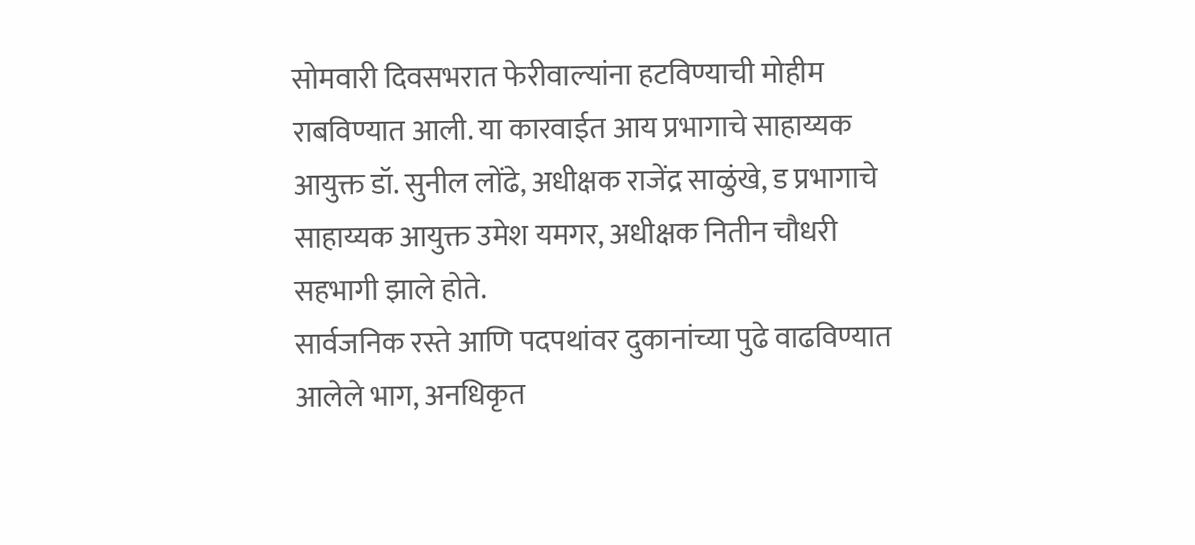सोमवारी दिवसभरात फेरीवाल्यांना हटविण्याची मोहीम राबविण्यात आली. या कारवाईत आय प्रभागाचे साहाय्यक आयुक्त डॉ. सुनील लोंढे, अधीक्षक राजेंद्र साळुंखे, ड प्रभागाचे साहाय्यक आयुक्त उमेश यमगर, अधीक्षक नितीन चौधरी सहभागी झाले होते.
सार्वजनिक रस्ते आणि पदपथांवर दुकानांच्या पुढे वाढविण्यात आलेले भाग, अनधिकृत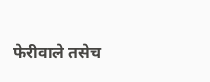फेरीवाले तसेच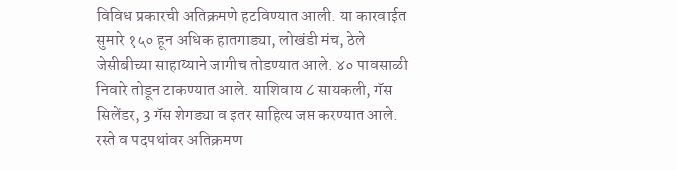विविध प्रकारची अतिक्रमणे हटविण्यात आली. या कारवाईत सुमारे १५० हून अधिक हातगाड्या, लोखंडी मंच, ठेले जेसीबीच्या साहाय्याने जागीच तोडण्यात आले. ४० पावसाळी निवारे तोडून टाकण्यात आले. याशिवाय ८ सायकली, गॅस सिलेंडर, 3 गॅस शेगड्या व इतर साहित्य जप्त करण्यात आले. रस्ते व पदपथांवर अतिक्रमण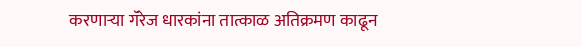करणाऱ्या गॅरेज धारकांना तात्काळ अतिक्रमण काढून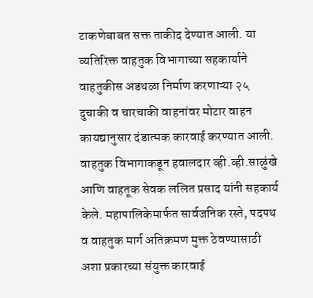टाकणेबाबत सक्त ताकीद देण्यात आली. या व्यतिरिक्त वाहतुक विभागाच्या सहकार्याने वाहतुकीस अडथळा निर्माण करणाऱ्या २५ दुचाकी व चारचाकी वाहनांवर मोटार वाहन कायद्यानुसार दंडात्मक कारवाई करण्यात आली. वाहतुक विभागाकडून हवालदार व्ही.व्ही.साळुंखे आणि वाहतूक सेवक ललित प्रसाद यांनी सहकार्य केले. महापालिकेमार्फत सार्वजनिक रस्ते, पदपथ व वाहतुक मार्ग अतिक्रमण मुक्त ठेवण्यासाठी अशा प्रकारच्या संयुक्त कारवाई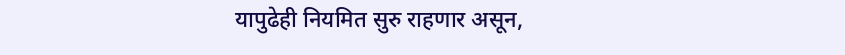यापुढेही नियमित सुरु राहणार असून,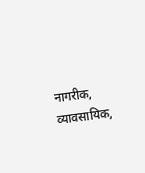नागरीक, व्यावसायिक,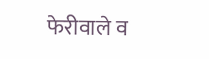फेरीवाले व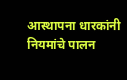आस्थापना धारकांनी नियमांचे पालन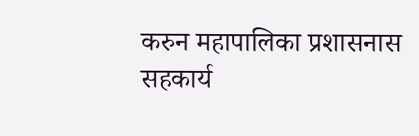करुन महापालिका प्रशासनास सहकार्य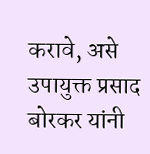करावे, असे उपायुक्त प्रसाद बोरकर यांनी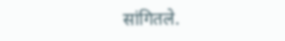सांगितले.